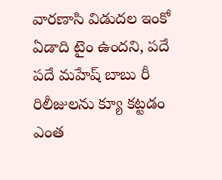వారణాసి విడుదల ఇంకో ఏడాది టైం ఉందని, పదే పదే మహేష్ బాబు రీ రిలీజులను క్యూ కట్టడం ఎంత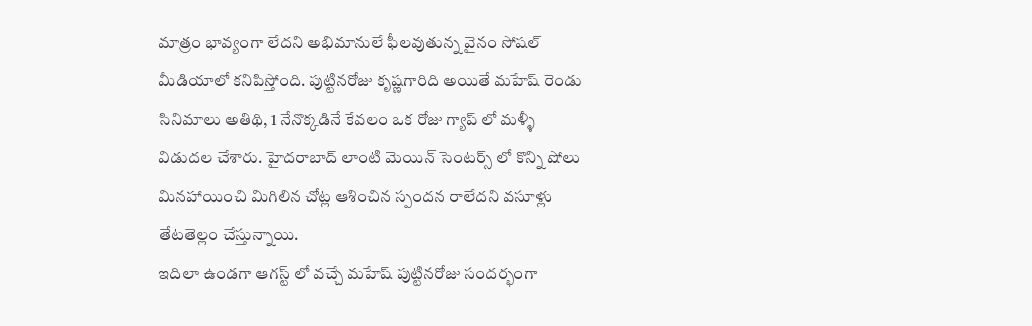మాత్రం భావ్యంగా లేదని అభిమానులే ఫీలవుతున్న వైనం సోషల్ మీడియాలో కనిపిస్తోంది. పుట్టినరోజు కృష్ణగారిది అయితే మహేష్ రెండు సినిమాలు అతిథి, 1 నేనొక్కడినే కేవలం ఒక రోజు గ్యాప్ లో మళ్ళీ విడుదల చేశారు. హైదరాబాద్ లాంటి మెయిన్ సెంటర్స్ లో కొన్ని షోలు మినహాయించి మిగిలిన చోట్ల ఆశించిన స్పందన రాలేదని వసూళ్లు తేటతెల్లం చేస్తున్నాయి.
ఇదిలా ఉండగా ఆగస్ట్ లో వచ్చే మహేష్ పుట్టినరోజు సందర్భంగా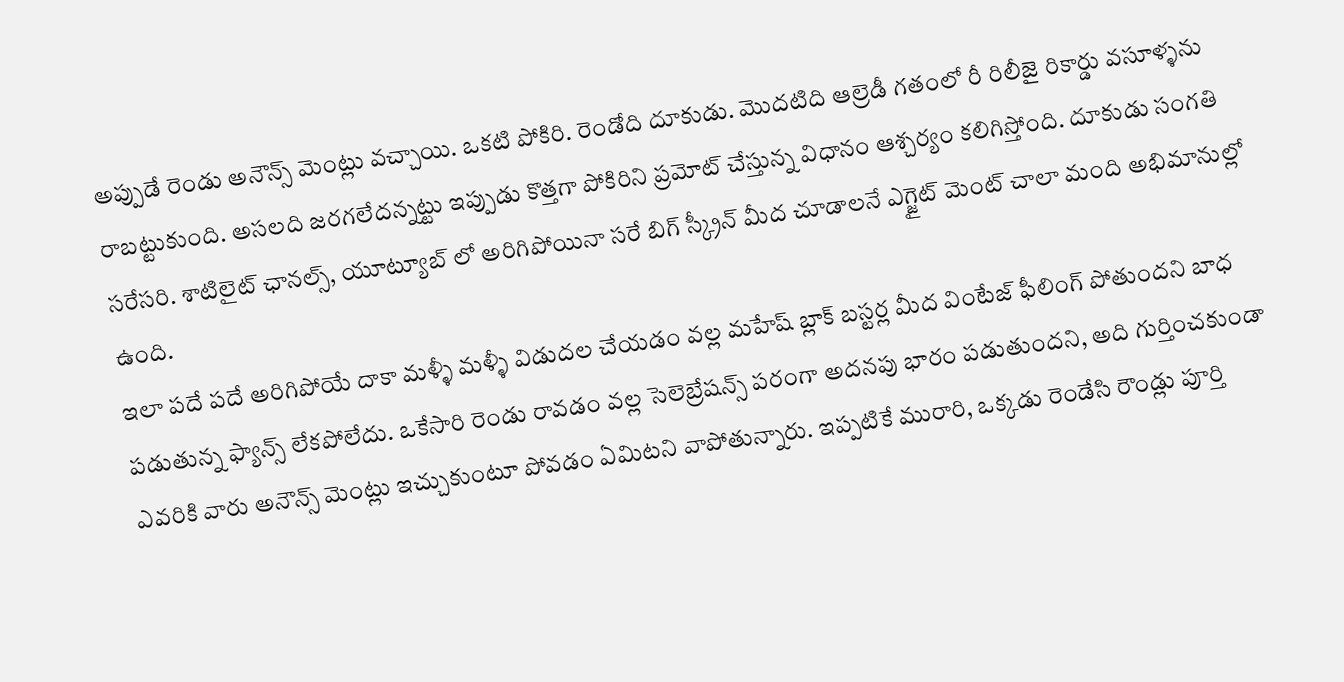అప్పుడే రెండు అనౌన్స్ మెంట్లు వచ్చాయి. ఒకటి పోకిరి. రెండోది దూకుడు. మొదటిది ఆల్రెడీ గతంలో రీ రిలీజై రికార్డు వసూళ్ళను రాబట్టుకుంది. అసలది జరగలేదన్నట్టు ఇప్పుడు కొత్తగా పోకిరిని ప్రమోట్ చేస్తున్న విధానం ఆశ్చర్యం కలిగిస్తోంది. దూకుడు సంగతి సరేసరి. శాటిలైట్ ఛానల్స్, యూట్యూబ్ లో అరిగిపోయినా సరే బిగ్ స్క్రీన్ మీద చూడాలనే ఎగ్జైట్ మెంట్ చాలా మంది అభిమానుల్లో ఉంది.
ఇలా పదే పదే అరిగిపోయే దాకా మళ్ళీ మళ్ళీ విడుదల చేయడం వల్ల మహేష్ బ్లాక్ బస్టర్ల మీద వింటేజ్ ఫీలింగ్ పోతుందని బాధ పడుతున్న ఫ్యాన్స్ లేకపోలేదు. ఒకేసారి రెండు రావడం వల్ల సెలెబ్రేషన్స్ పరంగా అదనపు భారం పడుతుందని, అది గుర్తించకుండా ఎవరికి వారు అనౌన్స్ మెంట్లు ఇచ్చుకుంటూ పోవడం ఏమిటని వాపోతున్నారు. ఇప్పటికే మురారి, ఒక్కడు రెండేసి రౌండ్లు పూర్తి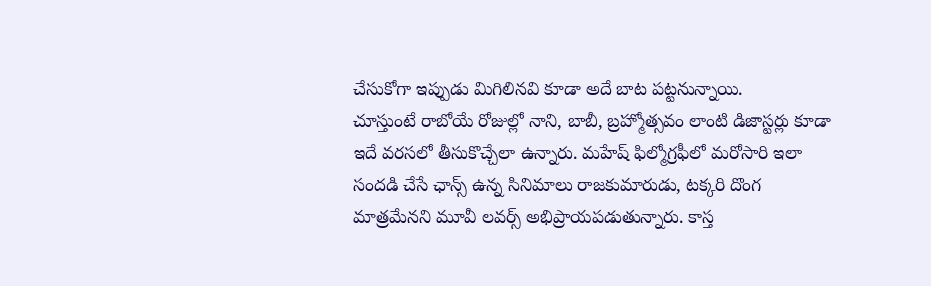చేసుకోగా ఇప్పుడు మిగిలినవి కూడా అదే బాట పట్టనున్నాయి.
చూస్తుంటే రాబోయే రోజుల్లో నాని, బాబీ, బ్రహ్మోత్సవం లాంటి డిజాస్టర్లు కూడా ఇదే వరసలో తీసుకొచ్చేలా ఉన్నారు. మహేష్ ఫిల్మోగ్రఫీలో మరోసారి ఇలా సందడి చేసే ఛాన్స్ ఉన్న సినిమాలు రాజకుమారుడు, టక్కరి దొంగ మాత్రమేనని మూవీ లవర్స్ అభిప్రాయపడుతున్నారు. కాస్త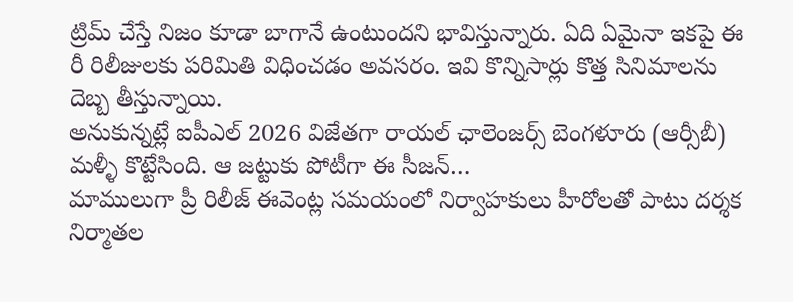ట్రిమ్ చేస్తే నిజం కూడా బాగానే ఉంటుందని భావిస్తున్నారు. ఏది ఏమైనా ఇకపై ఈ రీ రిలీజులకు పరిమితి విధించడం అవసరం. ఇవి కొన్నిసార్లు కొత్త సినిమాలను దెబ్బ తీస్తున్నాయి.
అనుకున్నట్లే ఐపీఎల్ 2026 విజేతగా రాయల్ ఛాలెంజర్స్ బెంగళూరు (ఆర్సీబీ) మళ్ళీ కొట్టేసింది. ఆ జట్టుకు పోటీగా ఈ సీజన్…
మాములుగా ప్రీ రిలీజ్ ఈవెంట్ల సమయంలో నిర్వాహకులు హీరోలతో పాటు దర్శక నిర్మాతల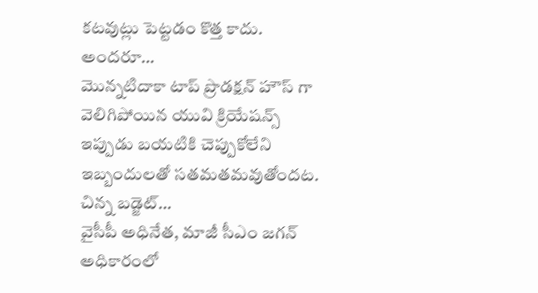కటవుట్లు పెట్టడం కొత్త కాదు. అందరూ…
మొన్నటిదాకా టాప్ ప్రొడక్షన్ హౌస్ గా వెలిగిపోయిన యువి క్రియేషన్స్ ఇప్పుడు బయటికి చెప్పుకోలేని ఇబ్బందులతో సతమతమవుతోందట. చిన్న బడ్జెట్…
వైసీపీ అధినేత, మాజీ సీఎం జగన్ అధికారంలో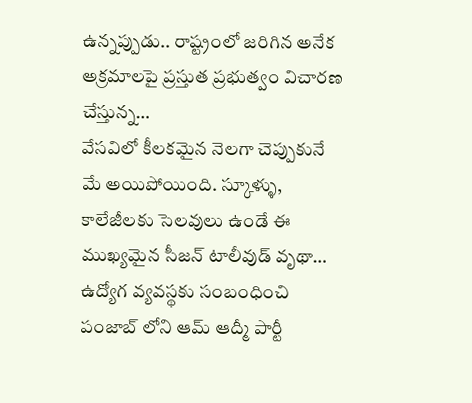ఉన్నప్పుడు.. రాష్ట్రంలో జరిగిన అనేక అక్రమాలపై ప్రస్తుత ప్రభుత్వం విచారణ చేస్తున్న…
వేసవిలో కీలకమైన నెలగా చెప్పుకునే మే అయిపోయింది. స్కూళ్ళు, కాలేజీలకు సెలవులు ఉండే ఈ ముఖ్యమైన సీజన్ టాలీవుడ్ వృథా…
ఉద్యోగ వ్యవస్థకు సంబంధించి పంజాబ్ లోని ఆమ్ ఆద్మీ పార్టీ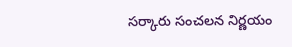సర్కారు సంచలన నిర్ణయం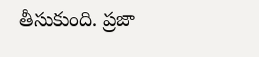తీసుకుంది. ప్రజా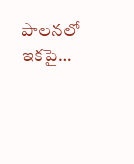పాలనలో ఇకపై…